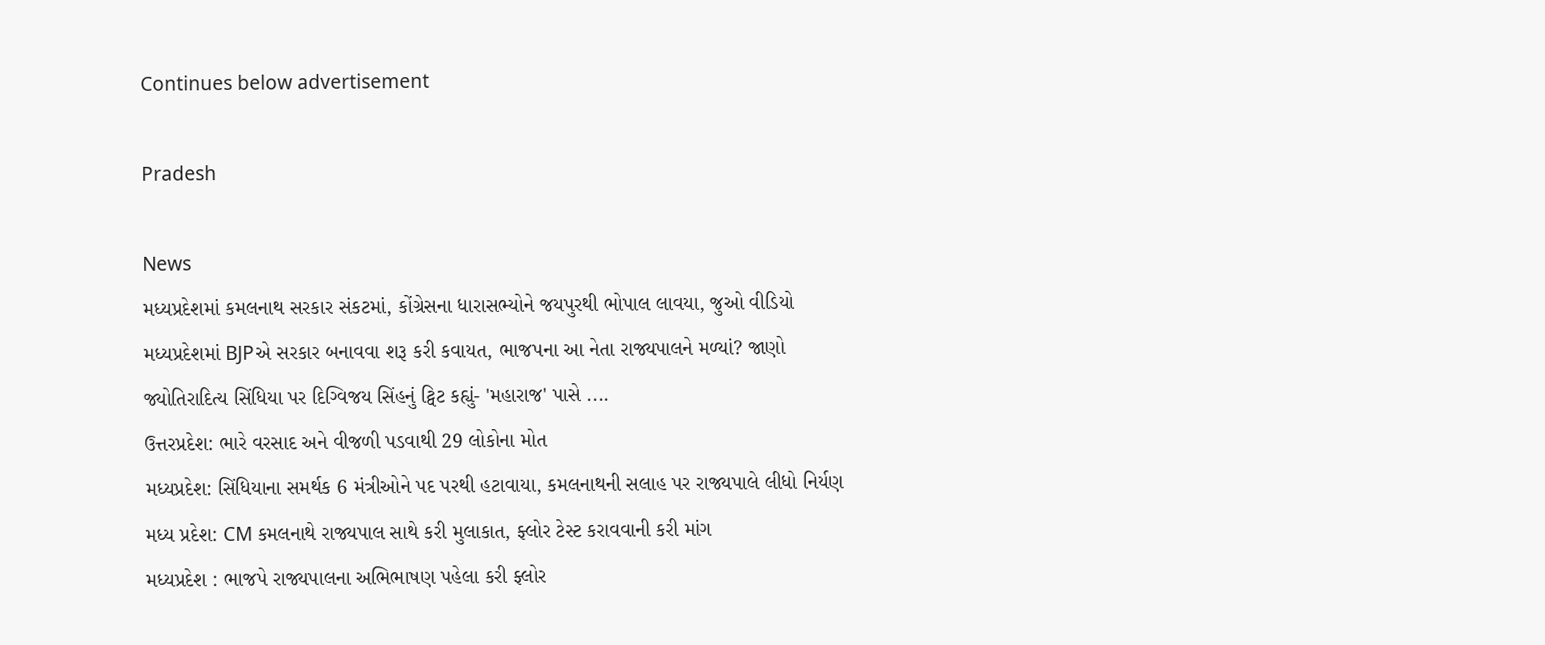Continues below advertisement

Pradesh

News
મધ્યપ્રદેશમાં કમલનાથ સરકાર સંકટમાં, કોંગ્રેસના ધારાસભ્યોને જયપુરથી ભોપાલ લાવયા, જુઓ વીડિયો
મધ્યપ્રદેશમાં BJPએ સરકાર બનાવવા શરૂ કરી કવાયત, ભાજપના આ નેતા રાજ્યપાલને મળ્યાં? જાણો
જ્યોતિરાદિત્ય સિંધિયા પર દિગ્વિજય સિંહનું ટ્વિટ કહ્યું- 'મહારાજ' પાસે ....
ઉત્તરપ્રદેશ: ભારે વરસાદ અને વીજળી પડવાથી 29 લોકોના મોત
મધ્યપ્રદેશ: સિંધિયાના સમર્થક 6 મંત્રીઓને પદ પરથી હટાવાયા, કમલનાથની સલાહ પર રાજ્યપાલે લીધો નિર્યણ
મધ્ય પ્રદેશ: CM કમલનાથે રાજ્યપાલ સાથે કરી મુલાકાત, ફ્લોર ટેસ્ટ કરાવવાની કરી માંગ
મધ્યપ્રદેશ : ભાજપે રાજ્યપાલના અભિભાષણ પહેલા કરી ફ્લોર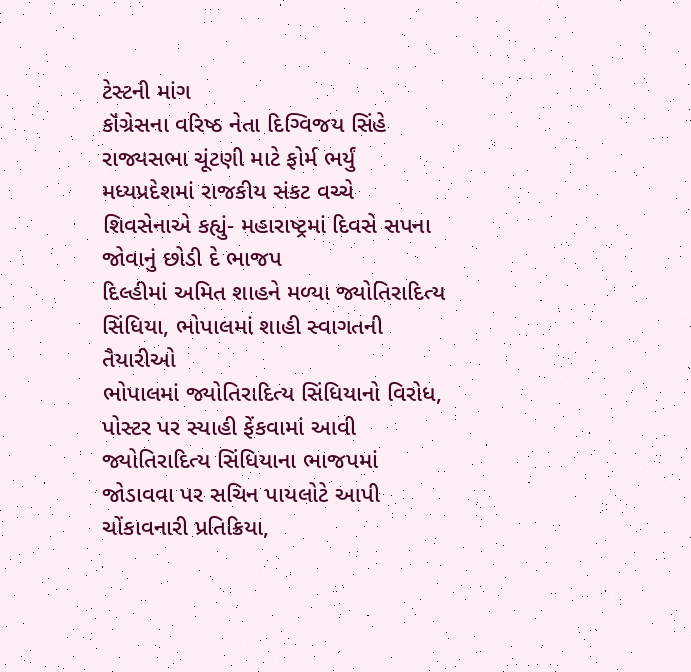ટેસ્ટની માંગ
કૉંગ્રેસના વરિષ્ઠ નેતા દિગ્વિજય સિંહે રાજ્યસભા ચૂંટણી માટે ફોર્મ ભર્યું
મધ્યપ્રદેશમાં રાજકીય સંકટ વચ્ચે શિવસેનાએ કહ્યું- મહારાષ્ટ્રમાં દિવસે સપના જોવાનું છોડી દે ભાજપ
દિલ્હીમાં અમિત શાહને મળ્યા જ્યોતિરાદિત્ય સિંધિયા, ભોપાલમાં શાહી સ્વાગતની તૈયારીઓ
ભોપાલમાં જ્યોતિરાદિત્ય સિંધિયાનો વિરોધ, પોસ્ટર પર સ્યાહી ફેંકવામાં આવી
જ્યોતિરાદિત્ય સિંધિયાના ભાજપમાં જોડાવવા પર સચિન પાયલોટે આપી ચોંકાવનારી પ્રતિક્રિયા,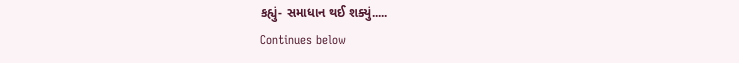કહ્યું- સમાધાન થઈ શક્યું.....
Continues below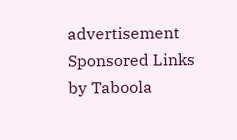advertisement
Sponsored Links by Taboola